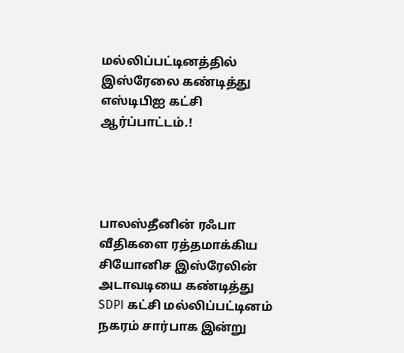மல்லிப்பட்டினத்தில் இஸ்ரேலை கண்டித்து எஸ்டிபிஐ கட்சி ஆர்ப்பாட்டம்.!




பாலஸ்தீனின் ரஃபா வீதிகளை ரத்தமாக்கிய சியோனிச இஸ்ரேலின் அடாவடியை கண்டித்து SDPI கட்சி மல்லிப்பட்டினம் நகரம் சார்பாக இன்று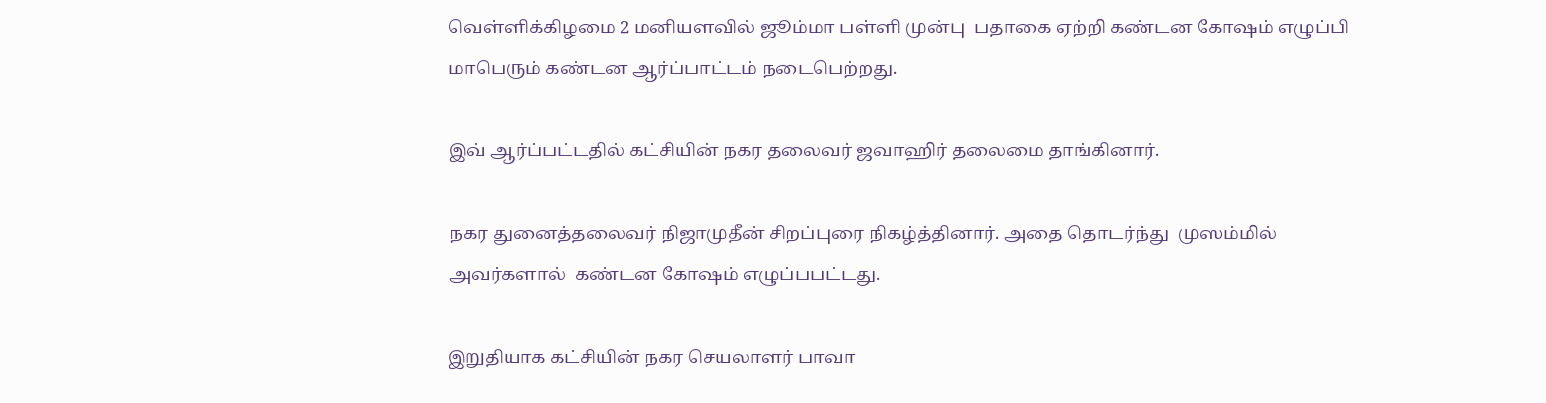வெள்ளிக்கிழமை 2 மனியளவில் ஜூம்மா பள்ளி முன்பு  பதாகை ஏற்றி கண்டன கோஷம் எழுப்பி மாபெரும் கண்டன ஆர்ப்பாட்டம் நடைபெற்றது.

இவ் ஆர்ப்பட்டதில் கட்சியின் நகர தலைவர் ஜவாஹிர் தலைமை தாங்கினார்.

நகர துனைத்தலைவர் நிஜாமுதீன் சிறப்புரை நிகழ்த்தினார். அதை தொடர்ந்து  முஸம்மில் அவர்களால்  கண்டன கோஷம் எழுப்பபட்டது.

இறுதியாக கட்சியின் நகர செயலாளர் பாவா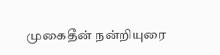முகைதீன் நன்றியுரை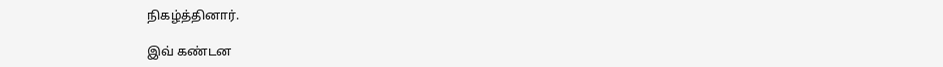நிகழ்த்தினார்.

இவ் கண்டன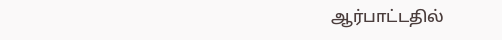ஆர்பாட்டதில்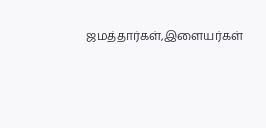ஜமத்தார்கள்,இளையர்கள்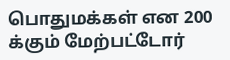பொதுமக்கள் என 200 க்கும் மேற்பட்டோர்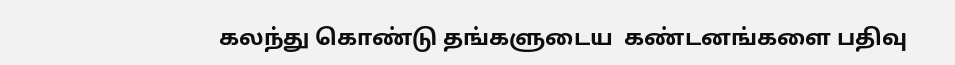கலந்து கொண்டு தங்களுடைய  கண்டனங்களை பதிவு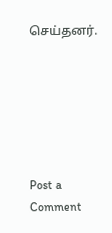செய்தனர்.






Post a Comment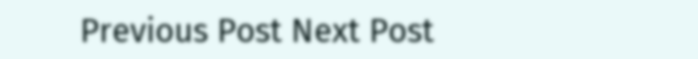Previous Post Next Post